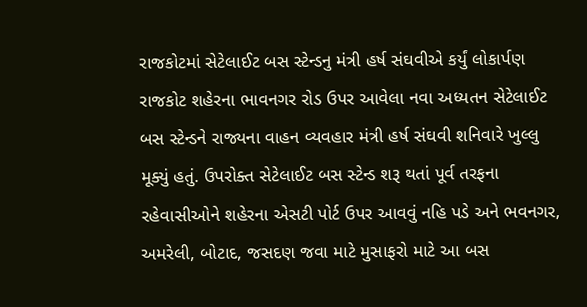રાજકોટમાં સેટેલાઈટ બસ સ્ટેન્ડનુ મંત્રી હર્ષ સંઘવીએ કર્યું લોકાર્પણ
રાજકોટ શહેરના ભાવનગર રોડ ઉપર આવેલા નવા અધ્યતન સેટેલાઈટ બસ સ્ટેન્ડને રાજ્યના વાહન વ્યવહાર મંત્રી હર્ષ સંઘવી શનિવારે ખુલ્લુ મૂક્યું હતું. ઉપરોક્ત સેટેલાઈટ બસ સ્ટેન્ડ શરૂ થતાં પૂર્વ તરફના રહેવાસીઓને શહેરના એસટી પોર્ટ ઉપર આવવું નહિ પડે અને ભવનગર, અમરેલી, બોટાદ, જસદણ જવા માટે મુસાફરો માટે આ બસ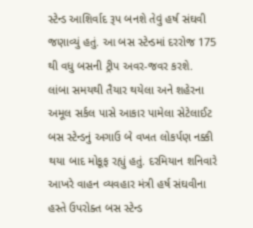સ્ટેન્ડ આશિર્વાદ રૂપ બનશે તેવું હર્ષ સંઘવી જણાવ્યું હતું. આ બસ સ્ટેન્ડમાં દરરોજ 175 થી વધુ બસની ટ્રીપ અવર-જવર કરશે.
લાંબા સમયથી તૈયાર થયેલા અને શહેરના અમૂલ સર્કલ પાસે આકાર પામેલા સેટેલાઈટ બસ સ્ટેન્ડનું અગાઉ બે વખત લોકર્પણ નક્કી થયા બાદ મોકૂફ રહ્યું હતું. દરમિયાન શનિવારે આખરે વાહન વ્યવહાર મંત્રી હર્ષ સંઘવીના હસ્તે ઉપરોક્ત બસ સ્ટેન્ડ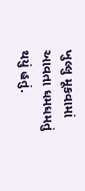ખુલ્લુ મૂકવામાં આવતા ધમધમતું થયું હતું.